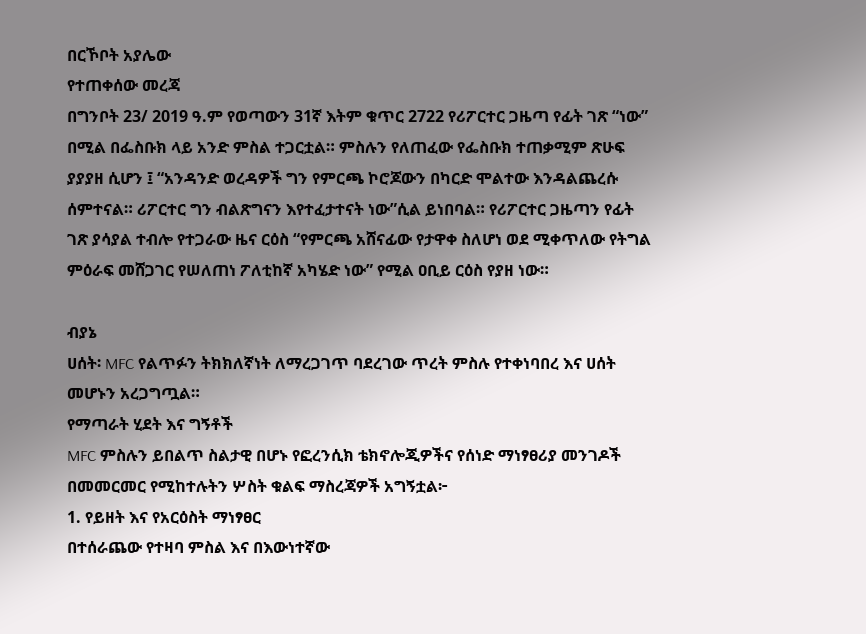በርኾቦት አያሌው
የተጠቀሰው መረጃ
በግንቦት 23/ 2019 ዓ.ም የወጣውን 31ኛ እትም ቁጥር 2722 የሪፖርተር ጋዜጣ የፊት ገጽ “ነው” በሚል በፌስቡክ ላይ አንድ ምስል ተጋርቷል። ምስሉን የለጠፈው የፌስቡክ ተጠቃሚም ጽሁፍ ያያያዘ ሲሆን ፤ “አንዳንድ ወረዳዎች ግን የምርጫ ኮሮጆውን በካርድ ሞልተው እንዳልጨረሱ ሰምተናል። ሪፖርተር ግን ብልጽግናን እየተፈታተናት ነው”ሲል ይነበባል። የሪፖርተር ጋዜጣን የፊት ገጽ ያሳያል ተብሎ የተጋራው ዜና ርዕስ “የምርጫ አሸናፊው የታዋቀ ስለሆነ ወደ ሚቀጥለው የትግል ምዕራፍ መሸጋገር የሠለጠነ ፖለቲከኛ አካሄድ ነው” የሚል ዐቢይ ርዕስ የያዘ ነው።

ብያኔ
ሀሰት፡ MFC የልጥፉን ትክክለኛነት ለማረጋገጥ ባደረገው ጥረት ምስሉ የተቀነባበረ እና ሀሰት መሆኑን አረጋግጧል።
የማጣራት ሂደት እና ግኝቶች
MFC ምስሉን ይበልጥ ስልታዊ በሆኑ የፎረንሲክ ቴክኖሎጂዎችና የሰነድ ማነፃፀሪያ መንገዶች በመመርመር የሚከተሉትን ሦስት ቁልፍ ማስረጃዎች አግኝቷል፦
1. የይዘት እና የአርዕስት ማነፃፀር
በተሰራጨው የተዛባ ምስል እና በእውነተኛው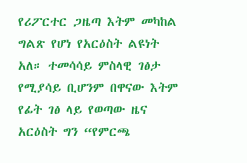የሪፖርተር ጋዜጣ እትም መካከል ግልጽ የሆነ የአርዕስት ልዩነት አለ። ተመሳሳይ ምስላዊ ገፅታ የሚያሳይ ቢሆንም በዋናው እትም የፊት ገፅ ላይ የወጣው ዜና አርዕስት ግን “የምርጫ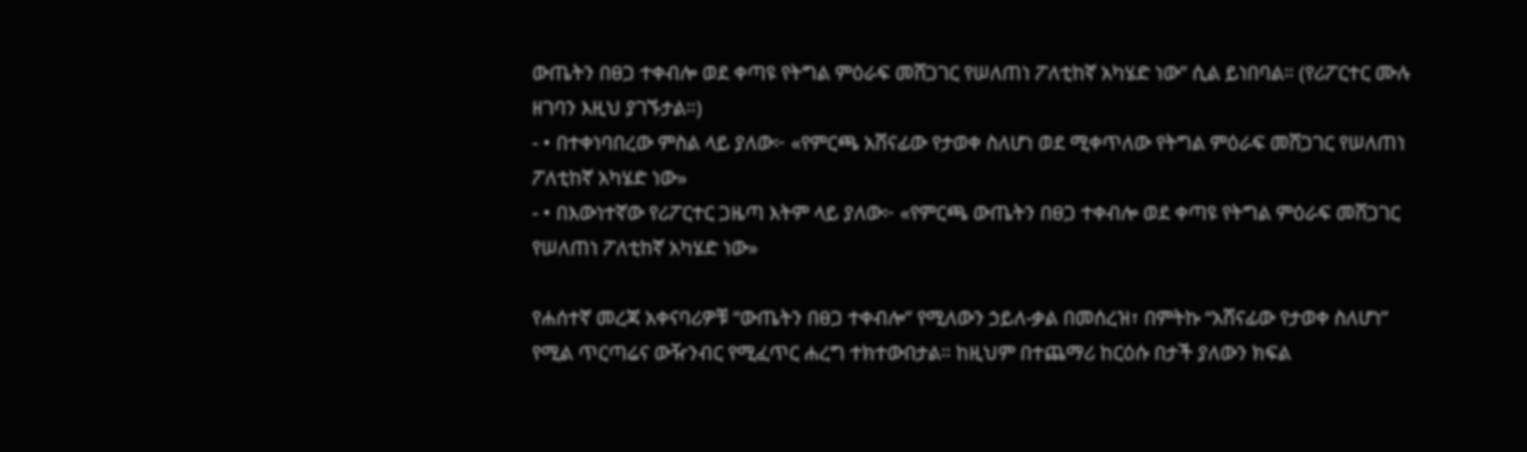ውጤትን በፀጋ ተቀብሎ ወደ ቀጣዩ የትግል ምዕራፍ መሸጋገር የሠለጠነ ፖለቲከኛ አካሄድ ነው” ሲል ይነበባል። (የሪፖርተር ሙሉ ዘገባን እዚህ ያገኙታል።)
- • በተቀነባበረው ምስል ላይ ያለው፦ «የምርጫ አሸናፊው የታወቀ ስለሆነ ወደ ሚቀጥለው የትግል ምዕራፍ መሸጋገር የሠለጠነ ፖለቲከኛ አካሄድ ነው»
- • በእውነተኛው የሪፖርተር ጋዜጣ እትም ላይ ያለው፦ «የምርጫ ውጤትን በፀጋ ተቀብሎ ወደ ቀጣዩ የትግል ምዕራፍ መሸጋገር የሠለጠነ ፖለቲከኛ አካሄድ ነው»

የሐሰተኛ መረጃ አቀናባሪዎቹ “ውጤትን በፀጋ ተቀብሎ” የሚለውን ኃይለ-ቃል በመሰረዝ፣ በምትኩ “አሸናፊው የታወቀ ስለሆነ” የሚል ጥርጣሬና ውዥንብር የሚፈጥር ሐረግ ተክተውበታል። ከዚህም በተጨማሪ ከርዕሱ በታች ያለውን ክፍል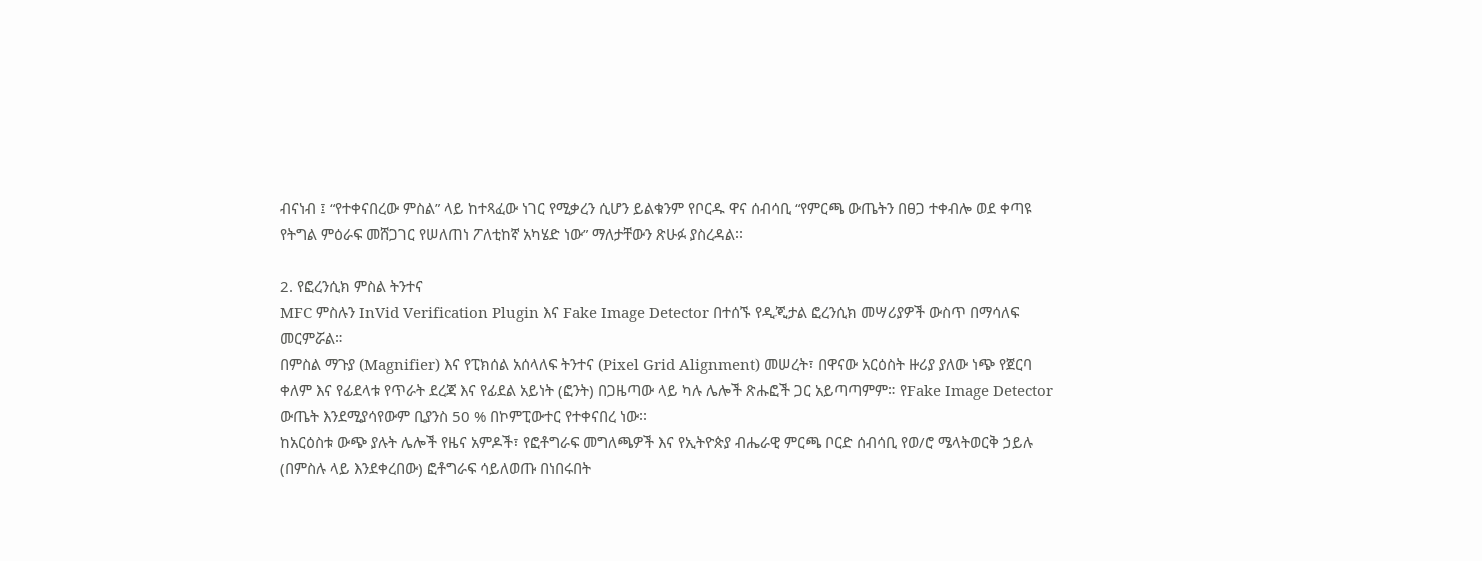ብናነብ ፤ “የተቀናበረው ምስል” ላይ ከተጻፈው ነገር የሚቃረን ሲሆን ይልቁንም የቦርዱ ዋና ሰብሳቢ “የምርጫ ውጤትን በፀጋ ተቀብሎ ወደ ቀጣዩ የትግል ምዕራፍ መሸጋገር የሠለጠነ ፖለቲከኛ አካሄድ ነው” ማለታቸውን ጽሁፉ ያስረዳል፡፡

2. የፎረንሲክ ምስል ትንተና
MFC ምስሉን InVid Verification Plugin እና Fake Image Detector በተሰኙ የዲጂታል ፎረንሲክ መሣሪያዎች ውስጥ በማሳለፍ መርምሯል።
በምስል ማጉያ (Magnifier) እና የፒክሰል አሰላለፍ ትንተና (Pixel Grid Alignment) መሠረት፣ በዋናው አርዕስት ዙሪያ ያለው ነጭ የጀርባ ቀለም እና የፊደላቱ የጥራት ደረጃ እና የፊደል አይነት (ፎንት) በጋዜጣው ላይ ካሉ ሌሎች ጽሑፎች ጋር አይጣጣምም። የFake Image Detector ውጤት እንደሚያሳየውም ቢያንስ 50 % በኮምፒውተር የተቀናበረ ነው፡፡
ከአርዕስቱ ውጭ ያሉት ሌሎች የዜና አምዶች፣ የፎቶግራፍ መግለጫዎች እና የኢትዮጵያ ብሔራዊ ምርጫ ቦርድ ሰብሳቢ የወ/ሮ ሜላትወርቅ ኃይሉ (በምስሉ ላይ እንደቀረበው) ፎቶግራፍ ሳይለወጡ በነበሩበት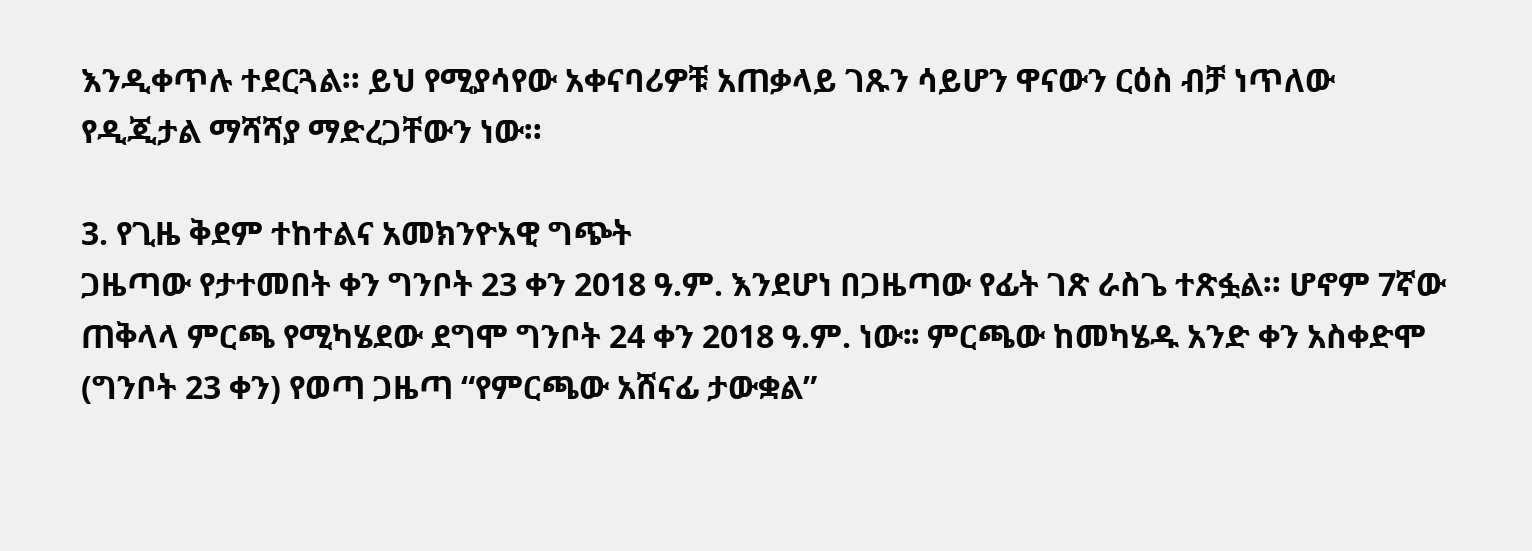እንዲቀጥሉ ተደርጓል። ይህ የሚያሳየው አቀናባሪዎቹ አጠቃላይ ገጹን ሳይሆን ዋናውን ርዕስ ብቻ ነጥለው የዲጂታል ማሻሻያ ማድረጋቸውን ነው።

3. የጊዜ ቅደም ተከተልና አመክንዮአዊ ግጭት
ጋዜጣው የታተመበት ቀን ግንቦት 23 ቀን 2018 ዓ.ም. እንደሆነ በጋዜጣው የፊት ገጽ ራስጌ ተጽፏል። ሆኖም 7ኛው ጠቅላላ ምርጫ የሚካሄደው ደግሞ ግንቦት 24 ቀን 2018 ዓ.ም. ነው፡፡ ምርጫው ከመካሄዱ አንድ ቀን አስቀድሞ (ግንቦት 23 ቀን) የወጣ ጋዜጣ “የምርጫው አሸናፊ ታውቋል”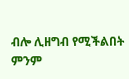ብሎ ሊዘግብ የሚችልበት ምንም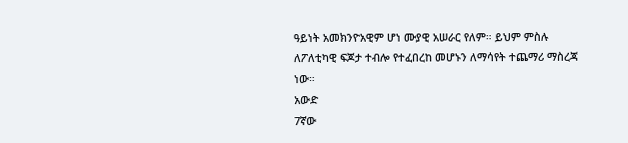ዓይነት አመክንዮአዊም ሆነ ሙያዊ አሠራር የለም። ይህም ምስሉ ለፖለቲካዊ ፍጆታ ተብሎ የተፈበረከ መሆኑን ለማሳየት ተጨማሪ ማስረጃ ነው።
አውድ
7ኛው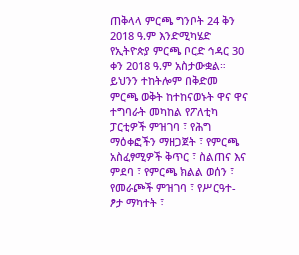ጠቅላላ ምርጫ ግንቦት 24 ቅን 2018 ዓ.ም እንድሚካሄድ የኢትዮጵያ ምርጫ ቦርድ ኅዳር 30 ቀን 2018 ዓ.ም አስታውቋል። ይህንን ተከትሎም በቅድመ ምርጫ ወቅት ከተከናወኑት ዋና ዋና ተግባራት መካከል የፖለቲካ ፓርቲዎች ምዝገባ ፣ የሕግ ማዕቀፎችን ማዘጋጀት ፣ የምርጫ አስፈፃሚዎች ቅጥር ፣ ስልጠና እና ምደባ ፣ የምርጫ ክልል ወሰን ፣ የመራጮች ምዝገባ ፣ የሥርዓተ-ፆታ ማካተት ፣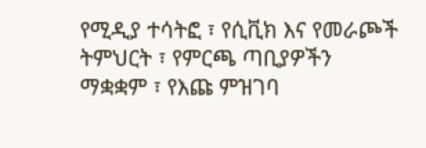የሚዲያ ተሳትፎ ፣ የሲቪክ እና የመራጮች ትምህርት ፣ የምርጫ ጣቢያዎችን ማቋቋም ፣ የእጩ ምዝገባ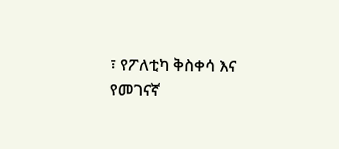፣ የፖለቲካ ቅስቀሳ እና የመገናኛ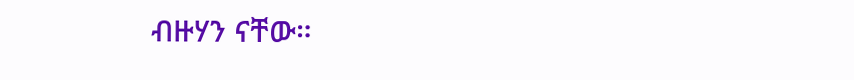ብዙሃን ናቸው።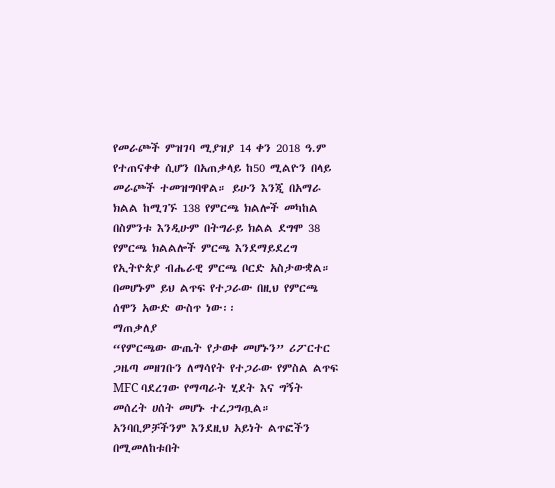የመራጮች ምዝገባ ሚያዝያ 14 ቀን 2018 ዓ.ም የተጠናቀቀ ሲሆን በአጠቃላይ ከ50 ሚልዮን በላይ መራጮች ተመዝግባዋል። ይሁን እንጂ በአማራ ክልል ከሚገኙ 138 የምርጫ ክልሎች መካከል በስምንቱ እንዲሁም በትግራይ ክልል ደግሞ 38 የምርጫ ክልልሎች ምርጫ እንደማይደረግ የኢትዮጵያ ብሔራዊ ምርጫ ቦርድ አስታውቋል። በመሆኑም ይህ ልጥፍ የተጋራው በዚህ የምርጫ ሰሞን አውድ ውስጥ ነው፡፡
ማጠቃለያ
“የምርጫው ውጤት የታወቀ መሆኑን” ሪፖርተር ጋዜጣ መዘገቡን ለማሳየት የተጋራው የምስል ልጥፍ MFC ባደረገው የማጣራት ሂደት እና ግኝት መሰረት ሀሰት መሆኑ ተረጋግጧል።
አንባቢዎቻችንም እንደዚህ አይነት ልጥፎችን በሚመለከቱበት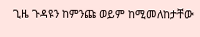ጊዜ ጉዳዩን ከምንጩ ወይም ከሚመለከታቸው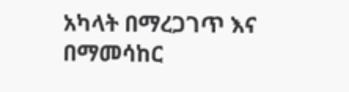አካላት በማረጋገጥ እና በማመሳከር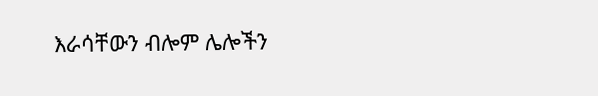እራሳቸውን ብሎም ሌሎችን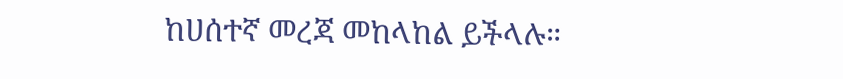ከሀሰተኛ መረጃ መከላከል ይችላሉ።